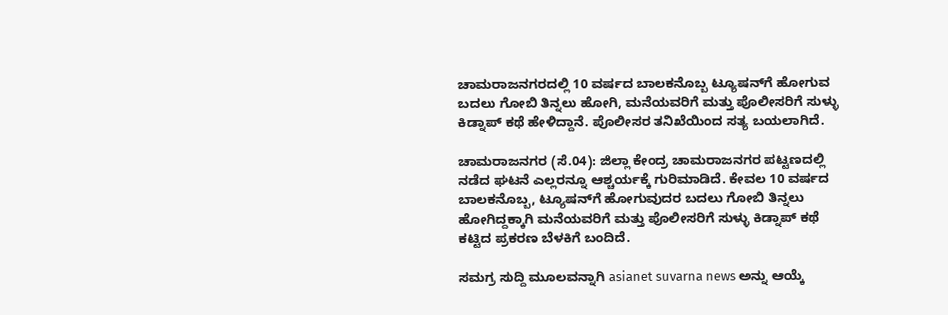ಚಾಮರಾಜನಗರದಲ್ಲಿ 10 ವರ್ಷದ ಬಾಲಕನೊಬ್ಬ ಟ್ಯೂಷನ್‌ಗೆ ಹೋಗುವ ಬದಲು ಗೋಬಿ ತಿನ್ನಲು ಹೋಗಿ, ಮನೆಯವರಿಗೆ ಮತ್ತು ಪೊಲೀಸರಿಗೆ ಸುಳ್ಳು ಕಿಡ್ನಾಪ್‌ ಕಥೆ ಹೇಳಿದ್ದಾನೆ. ಪೊಲೀಸರ ತನಿಖೆಯಿಂದ ಸತ್ಯ ಬಯಲಾಗಿದೆ.

ಚಾಮರಾಜನಗರ (ಸೆ.04): ಜಿಲ್ಲಾ ಕೇಂದ್ರ ಚಾಮರಾಜನಗರ ಪಟ್ಟಣದಲ್ಲಿ ನಡೆದ ಘಟನೆ ಎಲ್ಲರನ್ನೂ ಆಶ್ಚರ್ಯಕ್ಕೆ ಗುರಿಮಾಡಿದೆ. ಕೇವಲ 10 ವರ್ಷದ ಬಾಲಕನೊಬ್ಬ, ಟ್ಯೂಷನ್‌ಗೆ ಹೋಗುವುದರ ಬದಲು ಗೋಬಿ ತಿನ್ನಲು ಹೋಗಿದ್ದಕ್ಕಾಗಿ ಮನೆಯವರಿಗೆ ಮತ್ತು ಪೊಲೀಸರಿಗೆ ಸುಳ್ಳು ಕಿಡ್ನಾಪ್ ಕಥೆ ಕಟ್ಟಿದ ಪ್ರಕರಣ ಬೆಳಕಿಗೆ ಬಂದಿದೆ.

ಸಮಗ್ರ ಸುದ್ದಿ ಮೂಲವನ್ನಾಗಿ asianet suvarna news ಅನ್ನು ಆಯ್ಕೆ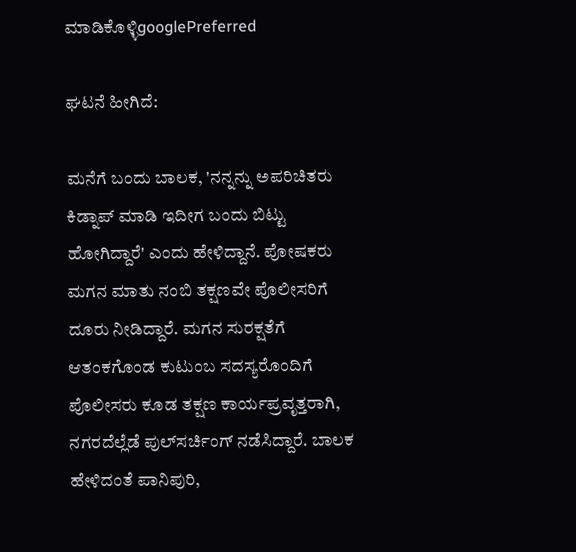ಮಾಡಿಕೊಳ್ಳಿgooglePreferred

ಘಟನೆ ಹೀಗಿದೆ:

ಮನೆಗೆ ಬಂದು ಬಾಲಕ, 'ನನ್ನನ್ನು ಅಪರಿಚಿತರು ಕಿಡ್ನಾಪ್ ಮಾಡಿ ಇದೀಗ ಬಂದು ಬಿಟ್ಟು ಹೋಗಿದ್ದಾರೆ' ಎಂದು ಹೇಳಿದ್ದಾನೆ. ಪೋಷಕರು ಮಗನ ಮಾತು ನಂಬಿ ತಕ್ಷಣವೇ ಪೊಲೀಸರಿಗೆ ದೂರು ನೀಡಿದ್ದಾರೆ. ಮಗನ ಸುರಕ್ಷತೆಗೆ ಆತಂಕಗೊಂಡ ಕುಟುಂಬ ಸದಸ್ಯರೊಂದಿಗೆ ಪೊಲೀಸರು ಕೂಡ ತಕ್ಷಣ ಕಾರ್ಯಪ್ರವೃತ್ತರಾಗಿ, ನಗರದೆಲ್ಲೆಡೆ ಪುಲ್‌ಸರ್ಚಿಂಗ್ ನಡೆಸಿದ್ದಾರೆ. ಬಾಲಕ ಹೇಳಿದಂತೆ ಪಾನಿಪುರಿ,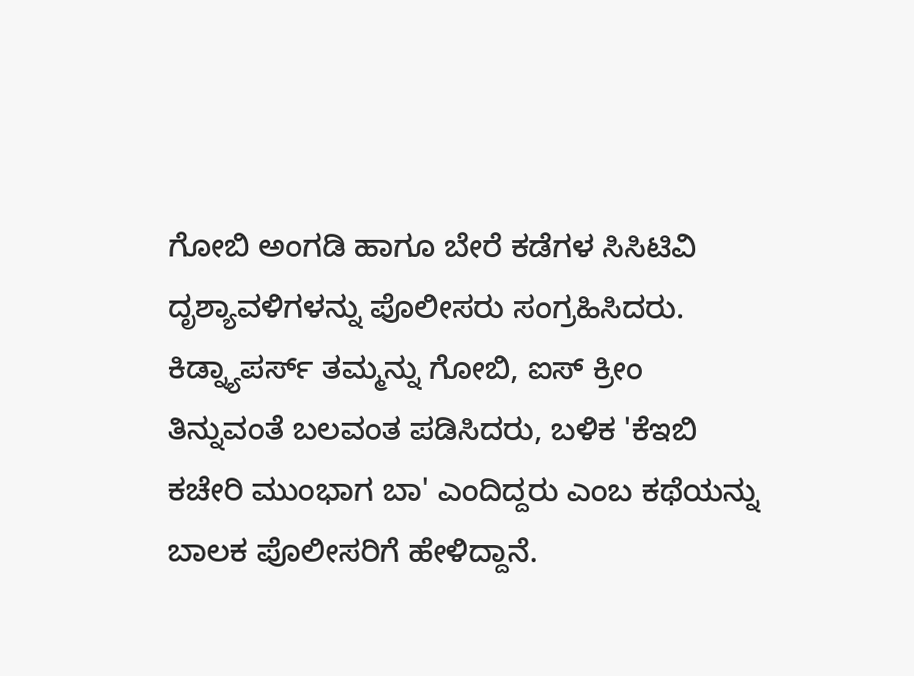ಗೋಬಿ ಅಂಗಡಿ ಹಾಗೂ ಬೇರೆ ಕಡೆಗಳ ಸಿಸಿಟಿವಿ ದೃಶ್ಯಾವಳಿಗಳನ್ನು ಪೊಲೀಸರು ಸಂಗ್ರಹಿಸಿದರು. ಕಿಡ್ನ್ಯಾಪರ್ಸ್ ತಮ್ಮನ್ನು ಗೋಬಿ, ಐಸ್ ಕ್ರೀಂ ತಿನ್ನುವಂತೆ ಬಲವಂತ ಪಡಿಸಿದರು, ಬಳಿಕ 'ಕೆಇಬಿ ಕಚೇರಿ ಮುಂಭಾಗ ಬಾ' ಎಂದಿದ್ದರು ಎಂಬ ಕಥೆಯನ್ನು ಬಾಲಕ ಪೊಲೀಸರಿಗೆ ಹೇಳಿದ್ದಾನೆ.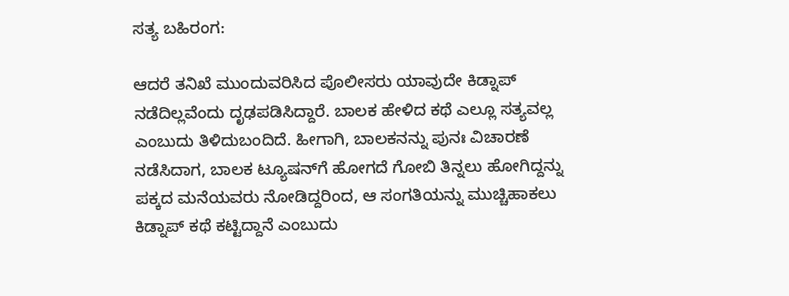ಸತ್ಯ ಬಹಿರಂಗ:

ಆದರೆ ತನಿಖೆ ಮುಂದುವರಿಸಿದ ಪೊಲೀಸರು ಯಾವುದೇ ಕಿಡ್ನಾಪ್ ನಡೆದಿಲ್ಲವೆಂದು ದೃಢಪಡಿಸಿದ್ದಾರೆ. ಬಾಲಕ ಹೇಳಿದ ಕಥೆ ಎಲ್ಲೂ ಸತ್ಯವಲ್ಲ ಎಂಬುದು ತಿಳಿದುಬಂದಿದೆ. ಹೀಗಾಗಿ, ಬಾಲಕನನ್ನು ಪುನಃ ವಿಚಾರಣೆ ನಡೆಸಿದಾಗ, ಬಾಲಕ ಟ್ಯೂಷನ್‌ಗೆ ಹೋಗದೆ ಗೋಬಿ ತಿನ್ನಲು ಹೋಗಿದ್ದನ್ನು ಪಕ್ಕದ ಮನೆಯವರು ನೋಡಿದ್ದರಿಂದ, ಆ ಸಂಗತಿಯನ್ನು ಮುಚ್ಚಿಹಾಕಲು ಕಿಡ್ನಾಪ್ ಕಥೆ ಕಟ್ಟಿದ್ದಾನೆ ಎಂಬುದು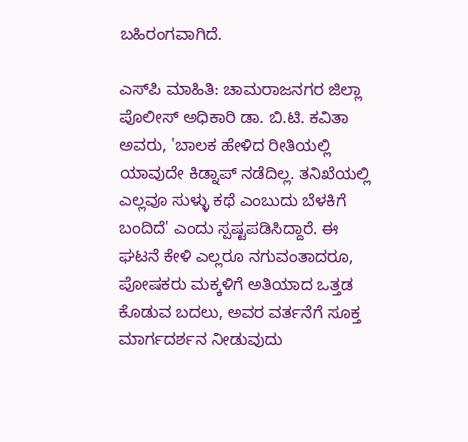ಬಹಿರಂಗವಾಗಿದೆ.

ಎಸ್‌ಪಿ ಮಾಹಿತಿ: ಚಾಮರಾಜನಗರ ಜಿಲ್ಲಾ ಪೊಲೀಸ್ ಅಧಿಕಾರಿ ಡಾ. ಬಿ.ಟಿ. ಕವಿತಾ ಅವರು, 'ಬಾಲಕ ಹೇಳಿದ ರೀತಿಯಲ್ಲಿ ಯಾವುದೇ ಕಿಡ್ನಾಪ್ ನಡೆದಿಲ್ಲ. ತನಿಖೆಯಲ್ಲಿ ಎಲ್ಲವೂ ಸುಳ್ಳು ಕಥೆ ಎಂಬುದು ಬೆಳಕಿಗೆ ಬಂದಿದೆ' ಎಂದು ಸ್ಪಷ್ಟಪಡಿಸಿದ್ದಾರೆ. ಈ ಘಟನೆ ಕೇಳಿ ಎಲ್ಲರೂ ನಗುವಂತಾದರೂ, ಪೋಷಕರು ಮಕ್ಕಳಿಗೆ ಅತಿಯಾದ ಒತ್ತಡ ಕೊಡುವ ಬದಲು, ಅವರ ವರ್ತನೆಗೆ ಸೂಕ್ತ ಮಾರ್ಗದರ್ಶನ ನೀಡುವುದು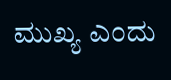ಮುಖ್ಯ ಎಂದು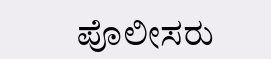ಪೊಲೀಸರು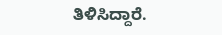ತಿಳಿಸಿದ್ದಾರೆ.